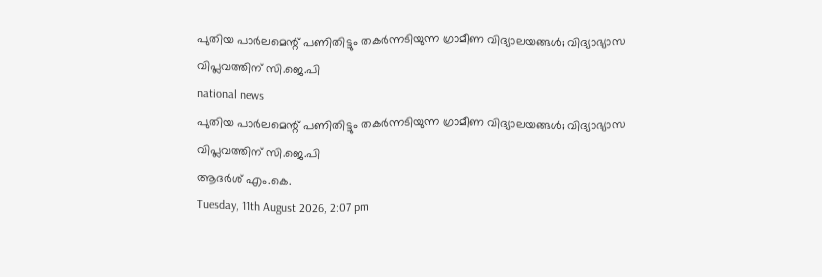പുതിയ പാര്‍ലമെന്റ് പണിതിട്ടും തകര്‍ന്നടിയുന്ന ഗ്രാമീണ വിദ്യാലയങ്ങള്‍; വിദ്യാഭ്യാസ വിപ്ലവത്തിന് സി.ജെ.പി
national news
പുതിയ പാര്‍ലമെന്റ് പണിതിട്ടും തകര്‍ന്നടിയുന്ന ഗ്രാമീണ വിദ്യാലയങ്ങള്‍; വിദ്യാഭ്യാസ വിപ്ലവത്തിന് സി.ജെ.പി
ആദർശ് എം.കെ.
Tuesday, 11th August 2026, 2:07 pm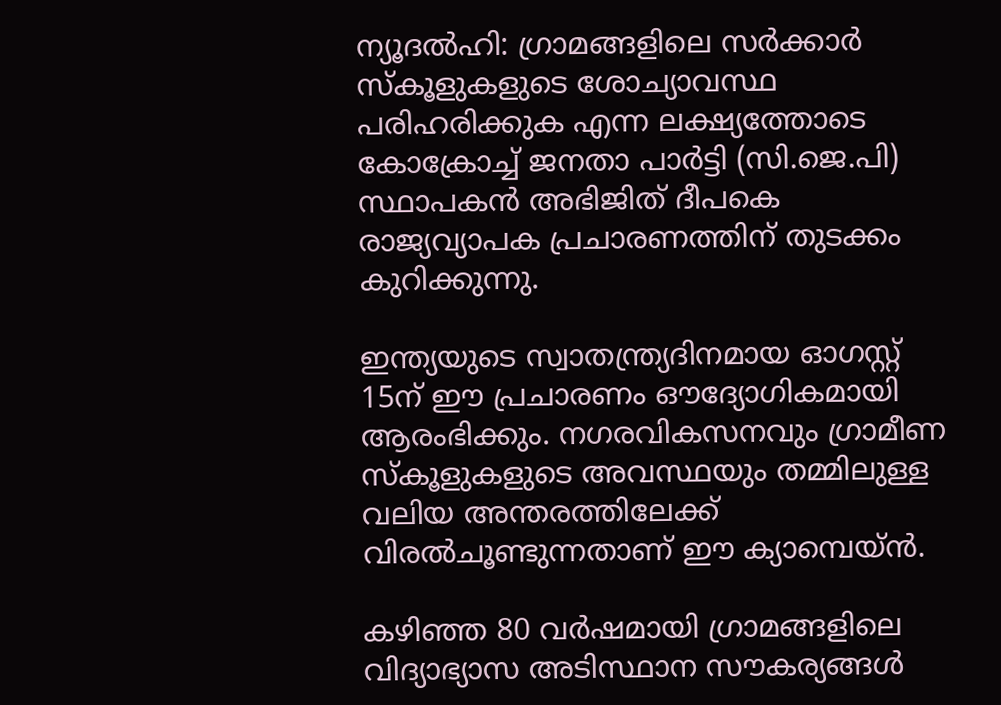ന്യൂദല്‍ഹി: ഗ്രാമങ്ങളിലെ സര്‍ക്കാര്‍ സ്‌കൂളുകളുടെ ശോച്യാവസ്ഥ പരിഹരിക്കുക എന്ന ലക്ഷ്യത്തോടെ കോക്രോച്ച് ജനതാ പാര്‍ട്ടി (സി.ജെ.പി) സ്ഥാപകന്‍ അഭിജിത് ദീപകെ രാജ്യവ്യാപക പ്രചാരണത്തിന് തുടക്കം കുറിക്കുന്നു.

ഇന്ത്യയുടെ സ്വാതന്ത്ര്യദിനമായ ഓഗസ്റ്റ് 15ന് ഈ പ്രചാരണം ഔദ്യോഗികമായി ആരംഭിക്കും. നഗരവികസനവും ഗ്രാമീണ സ്‌കൂളുകളുടെ അവസ്ഥയും തമ്മിലുള്ള വലിയ അന്തരത്തിലേക്ക് വിരല്‍ചൂണ്ടുന്നതാണ് ഈ ക്യാമ്പെയ്ന്‍.

കഴിഞ്ഞ 80 വര്‍ഷമായി ഗ്രാമങ്ങളിലെ വിദ്യാഭ്യാസ അടിസ്ഥാന സൗകര്യങ്ങള്‍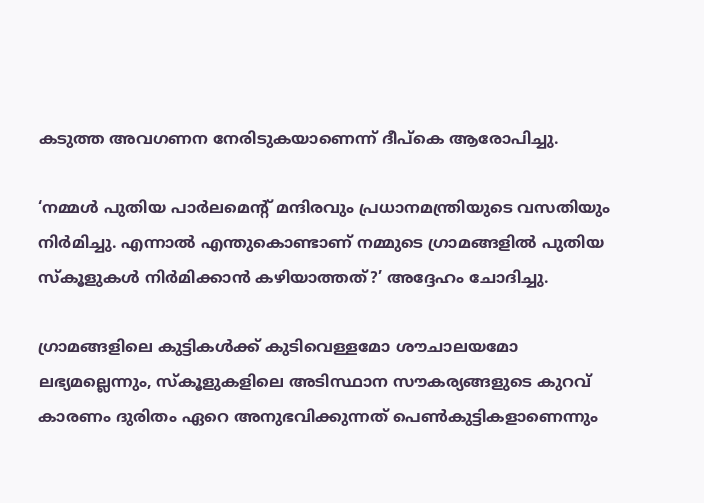കടുത്ത അവഗണന നേരിടുകയാണെന്ന് ദീപ്‌കെ ആരോപിച്ചു.

‘നമ്മള്‍ പുതിയ പാര്‍ലമെന്റ് മന്ദിരവും പ്രധാനമന്ത്രിയുടെ വസതിയും നിര്‍മിച്ചു. എന്നാല്‍ എന്തുകൊണ്ടാണ് നമ്മുടെ ഗ്രാമങ്ങളില്‍ പുതിയ സ്‌കൂളുകള്‍ നിര്‍മിക്കാന്‍ കഴിയാത്തത്?’ അദ്ദേഹം ചോദിച്ചു.

ഗ്രാമങ്ങളിലെ കുട്ടികള്‍ക്ക് കുടിവെള്ളമോ ശൗചാലയമോ ലഭ്യമല്ലെന്നും, സ്‌കൂളുകളിലെ അടിസ്ഥാന സൗകര്യങ്ങളുടെ കുറവ് കാരണം ദുരിതം ഏറെ അനുഭവിക്കുന്നത് പെണ്‍കുട്ടികളാണെന്നും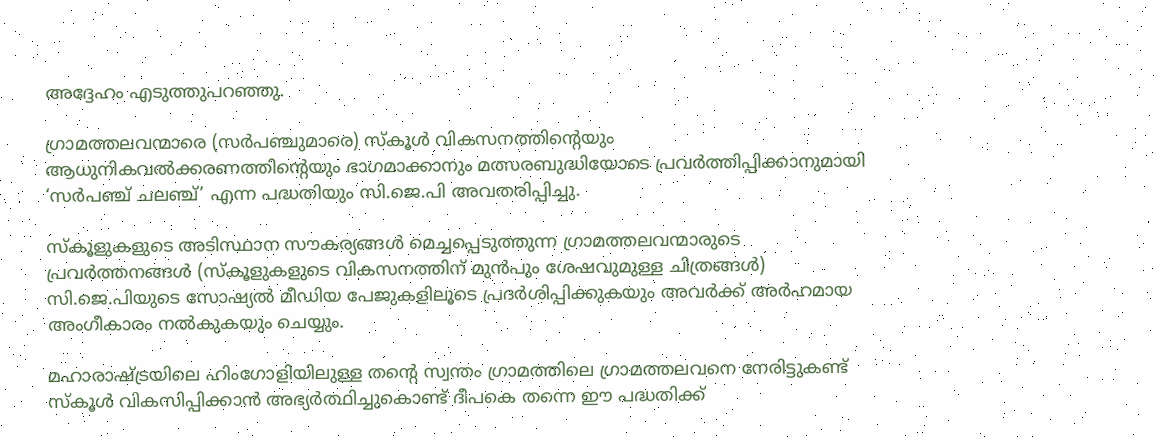അദ്ദേഹം എടുത്തുപറഞ്ഞു.

ഗ്രാമത്തലവന്മാരെ (സര്‍പഞ്ചുമാരെ) സ്‌കൂള്‍ വികസനത്തിന്റെയും ആധുനികവല്‍ക്കരണത്തിന്റെയും ഭാഗമാക്കാനും മത്സരബുദ്ധിയോടെ പ്രവര്‍ത്തിപ്പിക്കാനുമായി ‘സര്‍പഞ്ച് ചലഞ്ച്’ എന്ന പദ്ധതിയും സി.ജെ.പി അവതരിപ്പിച്ചു.

സ്‌കൂളുകളുടെ അടിസ്ഥാന സൗകര്യങ്ങള്‍ മെച്ചപ്പെടുത്തുന്ന ഗ്രാമത്തലവന്മാരുടെ പ്രവര്‍ത്തനങ്ങള്‍ (സ്‌കൂളുകളുടെ വികസനത്തിന് മുന്‍പും ശേഷവുമുള്ള ചിത്രങ്ങള്‍) സി.ജെ.പിയുടെ സോഷ്യല്‍ മീഡിയ പേജുകളിലൂടെ പ്രദര്‍ശിപ്പിക്കുകയും അവര്‍ക്ക് അര്‍ഹമായ അംഗീകാരം നല്‍കുകയും ചെയ്യും.

മഹാരാഷ്ട്രയിലെ ഹിംഗോളിയിലുള്ള തന്റെ സ്വന്തം ഗ്രാമത്തിലെ ഗ്രാമത്തലവനെ നേരിട്ടുകണ്ട് സ്‌കൂള്‍ വികസിപ്പിക്കാന്‍ അഭ്യര്‍ത്ഥിച്ചുകൊണ്ട് ദീപകെ തന്നെ ഈ പദ്ധതിക്ക്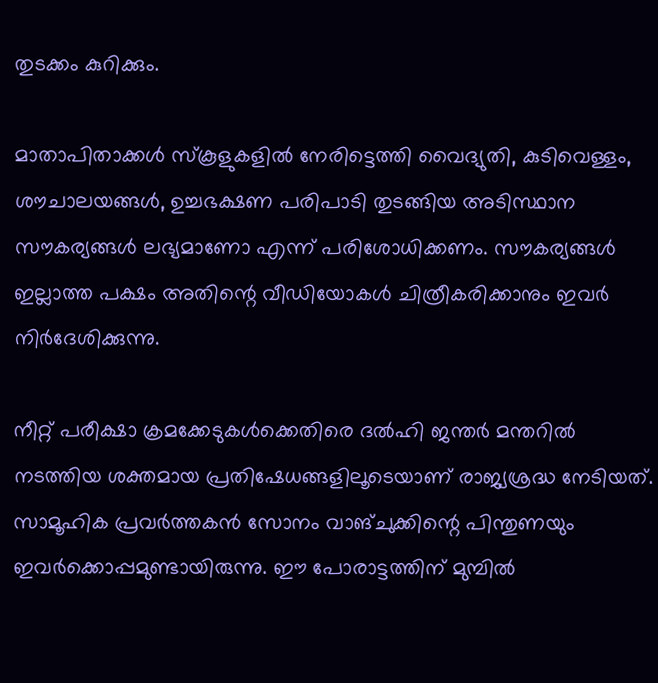തുടക്കം കുറിക്കും.

മാതാപിതാക്കള്‍ സ്‌കൂളുകളില്‍ നേരിട്ടെത്തി വൈദ്യുതി, കുടിവെള്ളം, ശൗചാലയങ്ങള്‍, ഉച്ചഭക്ഷണ പരിപാടി തുടങ്ങിയ അടിസ്ഥാന സൗകര്യങ്ങള്‍ ലഭ്യമാണോ എന്ന് പരിശോധിക്കണം. സൗകര്യങ്ങള്‍ ഇല്ലാത്ത പക്ഷം അതിന്റെ വീഡിയോകള്‍ ചിത്രീകരിക്കാനും ഇവര്‍ നിര്‍ദേശിക്കുന്നു.

നീറ്റ് പരീക്ഷാ ക്രമക്കേടുകള്‍ക്കെതിരെ ദല്‍ഹി ജന്തര്‍ മന്തറില്‍ നടത്തിയ ശക്തമായ പ്രതിഷേധങ്ങളിലൂടെയാണ് രാജ്യശ്രദ്ധ നേടിയത്. സാമൂഹിക പ്രവര്‍ത്തകന്‍ സോനം വാങ്ചുക്കിന്റെ പിന്തുണയും ഇവര്‍ക്കൊപ്പമുണ്ടായിരുന്നു. ഈ പോരാട്ടത്തിന് മുമ്പില്‍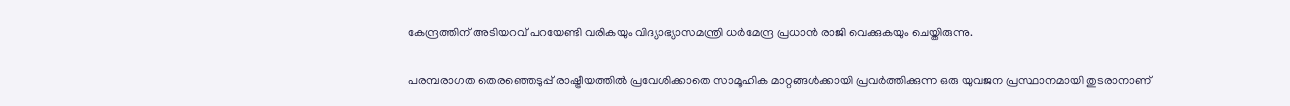കേന്ദ്രത്തിന് അടിയറവ് പറയേണ്ടി വരികയും വിദ്യാഭ്യാസമന്ത്രി ധര്‍മേന്ദ്ര പ്രധാന്‍ രാജി വെക്കുകയും ചെയ്തിരുന്നു.

പരമ്പരാഗത തെരഞ്ഞെടുപ്പ് രാഷ്ട്രീയത്തില്‍ പ്രവേശിക്കാതെ സാമൂഹിക മാറ്റങ്ങള്‍ക്കായി പ്രവര്‍ത്തിക്കുന്ന ഒരു യുവജന പ്രസ്ഥാനമായി തുടരാനാണ്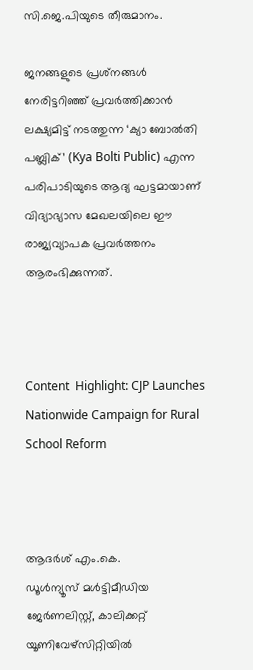സി.ജെ.പിയുടെ തീരുമാനം.

ജനങ്ങളുടെ പ്രശ്‌നങ്ങള്‍ നേരിട്ടറിഞ്ഞ് പ്രവര്‍ത്തിക്കാന്‍ ലക്ഷ്യമിട്ട് നടത്തുന്ന ‘ക്യാ ബോല്‍തി പബ്ലിക്’ (Kya Bolti Public) എന്ന പരിപാടിയുടെ ആദ്യ ഘട്ടമായാണ് വിദ്യാഭ്യാസ മേഖലയിലെ ഈ രാജ്യവ്യാപക പ്രവര്‍ത്തനം ആരംഭിക്കുന്നത്.



Content  Highlight: CJP Launches Nationwide Campaign for Rural School Reform



ആദർശ് എം.കെ.
ഡൂള്‍ന്യൂസ് മള്‍ട്ടിമീഡിയ ജേര്‍ണലിസ്റ്റ്, കാലിക്കറ്റ് യൂണിവേഴ്സിറ്റിയില്‍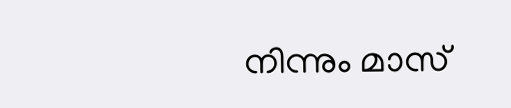നിന്നും മാസ്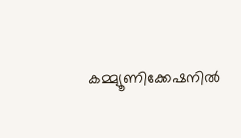കമ്മ്യൂണിക്കേഷനില്‍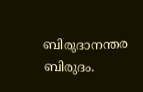ബിരുദാനന്തര ബിരുദം.